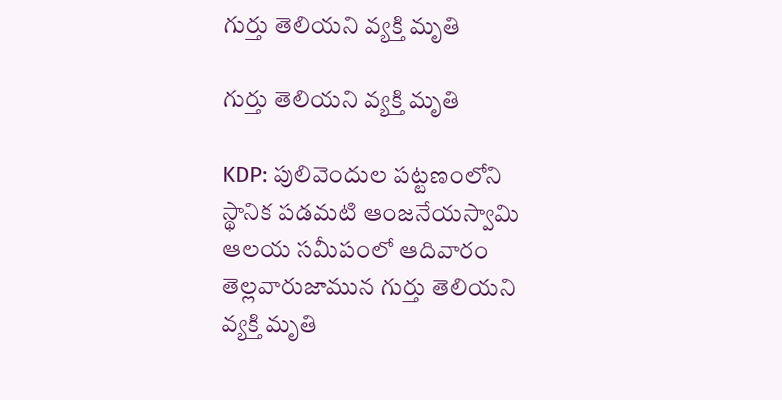గుర్తు తెలియని వ్యక్తి మృతి

గుర్తు తెలియని వ్యక్తి మృతి

KDP: పులివెందుల పట్టణంలోని స్థానిక పడమటి ఆంజనేయస్వామి ఆలయ సమీపంలో ఆదివారం తెల్లవారుజామున గుర్తు తెలియని వ్యక్తి మృతి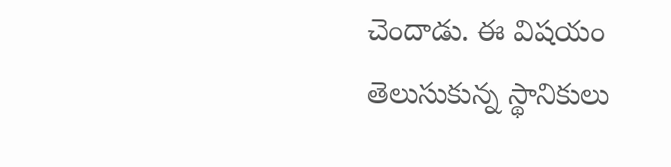చెందాడు. ఈ విషయం తెలుసుకున్న స్థానికులు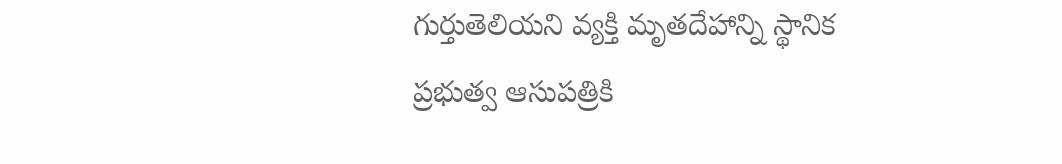గుర్తుతెలియని వ్యక్తి మృతదేహాన్ని స్థానిక ప్రభుత్వ ఆసుపత్రికి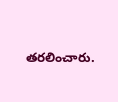తరలించారు.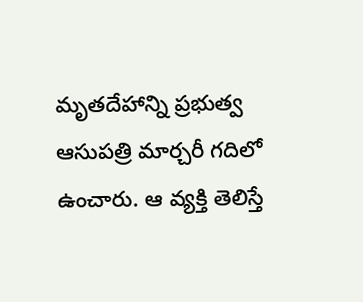మృతదేహాన్ని ప్రభుత్వ ఆసుపత్రి మార్చరీ గదిలో ఉంచారు. ఆ వ్యక్తి తెలిస్తే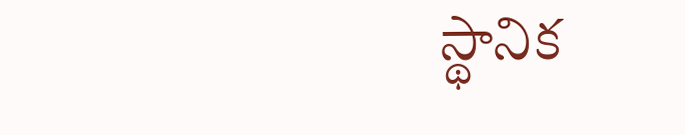స్థానిక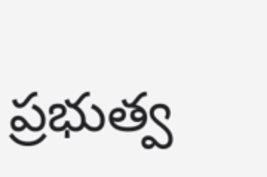ప్రభుత్వ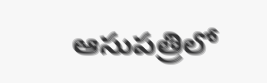ఆసుపత్రిలో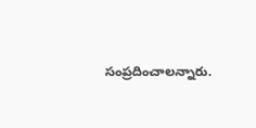సంప్రదించాలన్నారు.